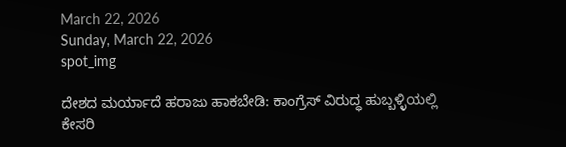March 22, 2026
Sunday, March 22, 2026
spot_img

ದೇಶದ ಮರ್ಯಾದೆ ಹರಾಜು ಹಾಕಬೇಡಿ: ಕಾಂಗ್ರೆಸ್ ವಿರುದ್ಧ ಹುಬ್ಬಳ್ಳಿಯಲ್ಲಿ ಕೇಸರಿ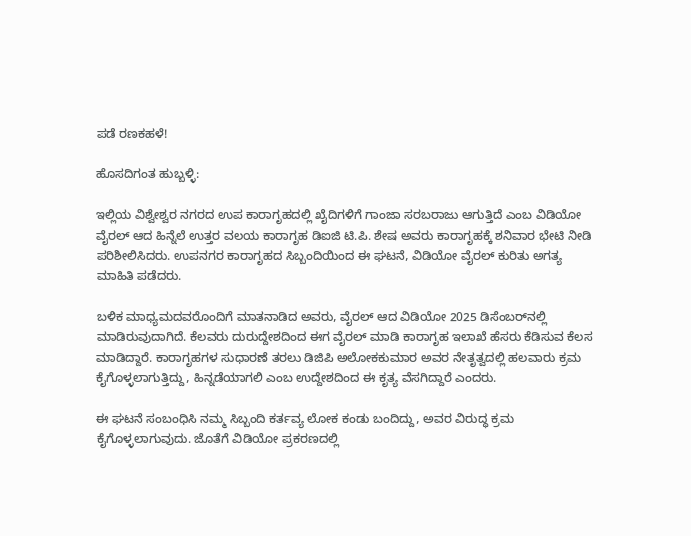ಪಡೆ ರಣಕಹಳೆ!

ಹೊಸದಿಗಂತ ಹುಬ್ಬಳ್ಳಿ:

ಇಲ್ಲಿಯ ವಿಶ್ವೇಶ್ವರ ನಗರದ ಉಪ ಕಾರಾಗೃಹದಲ್ಲಿ ಖೈದಿಗಳಿಗೆ ಗಾಂಜಾ ಸರಬರಾಜು ಆಗುತ್ತಿದೆ ಎಂಬ ವಿಡಿಯೋ ವೈರಲ್ ಆದ ಹಿನ್ನೆಲೆ ಉತ್ತರ ವಲಯ ಕಾರಾಗೃಹ ಡಿಐಜಿ ಟಿ.ಪಿ. ಶೇಷ ಅವರು ಕಾರಾಗೃಹಕ್ಕೆ ಶನಿವಾರ ಭೇಟಿ ನೀಡಿ ಪರಿಶೀಲಿಸಿದರು. ಉಪನಗರ ಕಾರಾಗೃಹದ ಸಿಬ್ಬಂದಿಯಿಂದ ಈ ಘಟನೆ, ವಿಡಿಯೋ ವೈರಲ್ ಕುರಿತು ಅಗತ್ಯ ಮಾಹಿತಿ ಪಡೆದರು.

ಬಳಿಕ ಮಾಧ್ಯಮದವರೊಂದಿಗೆ ಮಾತನಾಡಿದ ಅವರು, ವೈರಲ್ ಆದ ವಿಡಿಯೋ 2025 ಡಿಸೆಂಬರ್‌ನಲ್ಲಿ ಮಾಡಿರುವುದಾಗಿದೆ. ಕೆಲವರು ದುರುದ್ದೇಶದಿಂದ ಈಗ ವೈರಲ್ ಮಾಡಿ ಕಾರಾಗೃಹ ಇಲಾಖೆ ಹೆಸರು ಕೆಡಿಸುವ ಕೆಲಸ ಮಾಡಿದ್ದಾರೆ. ಕಾರಾಗೃಹಗಳ ಸುಧಾರಣೆ ತರಲು ಡಿಜಿಪಿ ಅಲೋಕಕುಮಾರ ಅವರ ನೇತೃತ್ವದಲ್ಲಿ ಹಲವಾರು ಕ್ರಮ ಕೈಗೊಳ್ಳಲಾಗುತ್ತಿದ್ದು, ಹಿನ್ನಡೆಯಾಗಲಿ ಎಂಬ ಉದ್ದೇಶದಿಂದ ಈ ಕೃತ್ಯ ವೆಸಗಿದ್ದಾರೆ ಎಂದರು.

ಈ ಘಟನೆ ಸಂಬಂಧಿಸಿ ನಮ್ಮ ಸಿಬ್ಬಂದಿ ಕರ್ತವ್ಯ ಲೋಕ ಕಂಡು ಬಂದಿದ್ದು, ಅವರ ವಿರುದ್ಧ ಕ್ರಮ ಕೈಗೊಳ್ಳಲಾಗುವುದು. ಜೊತೆಗೆ ವಿಡಿಯೋ ಪ್ರಕರಣದಲ್ಲಿ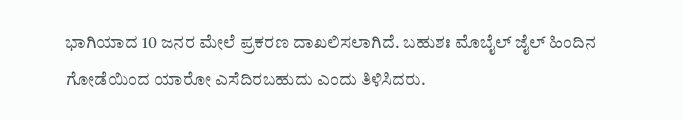ಭಾಗಿಯಾದ 10 ಜನರ ಮೇಲೆ ಪ್ರಕರಣ ದಾಖಲಿಸಲಾಗಿದೆ. ಬಹುಶಃ ಮೊಬೈಲ್ ಜೈಲ್ ಹಿಂದಿನ ಗೋಡೆಯಿಂದ ಯಾರೋ ಎಸೆದಿರಬಹುದು ಎಂದು ತಿಳಿಸಿದರು.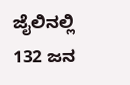ಜೈಲಿನಲ್ಲಿ 132 ಜನ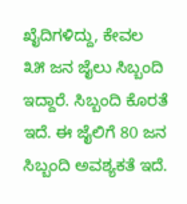ಖೈದಿಗಳಿದ್ದು, ಕೇವಲ ೩೫ ಜನ ಜೈಲು ಸಿಬ್ಬಂದಿ ಇದ್ದಾರೆ. ಸಿಬ್ಬಂದಿ ಕೊರತೆ ಇದೆ. ಈ ಜೈಲಿಗೆ 80 ಜನ ಸಿಬ್ಬಂದಿ ಅವಶ್ಯಕತೆ ಇದೆ.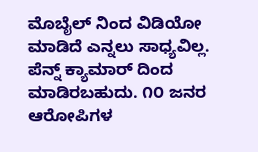ಮೊಬೈಲ್ ನಿಂದ ವಿಡಿಯೋ ಮಾಡಿದೆ ಎನ್ನಲು ಸಾಧ್ಯವಿಲ್ಲ. ಪೆನ್ನ್ ಕ್ಯಾಮಾರ್ ದಿಂದ ಮಾಡಿರಬಹುದು. ೧೦ ಜನರ ಆರೋಪಿಗಳ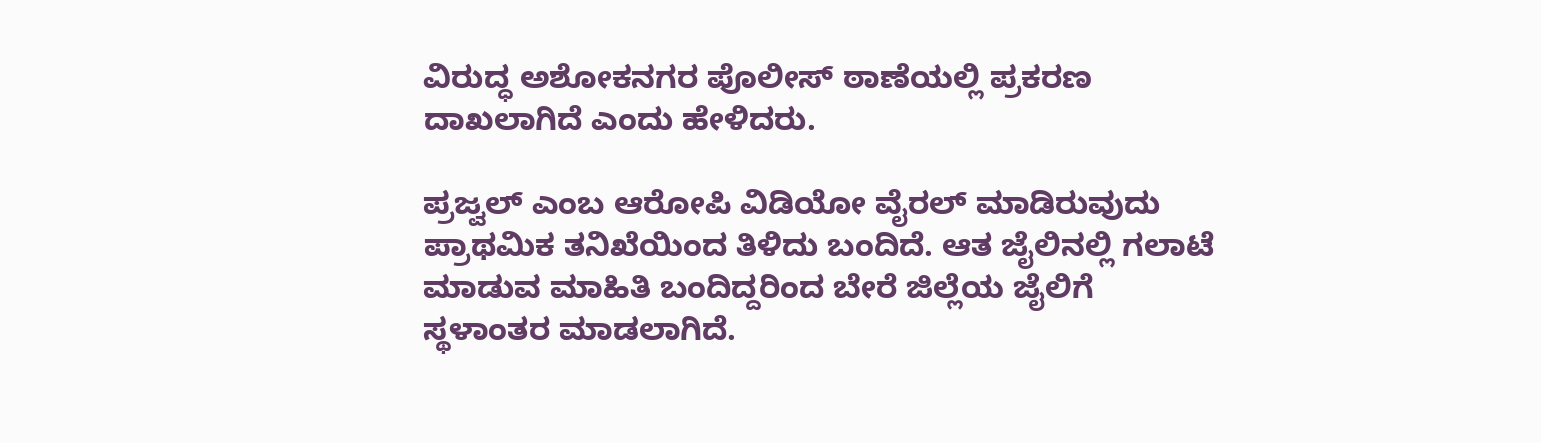ವಿರುದ್ಧ ಅಶೋಕನಗರ ಪೊಲೀಸ್ ಠಾಣೆಯಲ್ಲಿ ಪ್ರಕರಣ ದಾಖಲಾಗಿದೆ ಎಂದು ಹೇಳಿದರು.

ಪ್ರಜ್ವಲ್ ಎಂಬ ಆರೋಪಿ ವಿಡಿಯೋ ವೈರಲ್ ಮಾಡಿರುವುದು ಪ್ರಾಥಮಿಕ ತನಿಖೆಯಿಂದ ತಿಳಿದು ಬಂದಿದೆ. ಆತ ಜೈಲಿನಲ್ಲಿ ಗಲಾಟೆ ಮಾಡುವ ಮಾಹಿತಿ ಬಂದಿದ್ದರಿಂದ ಬೇರೆ ಜಿಲ್ಲೆಯ ಜೈಲಿಗೆ ಸ್ಥಳಾಂತರ ಮಾಡಲಾಗಿದೆ.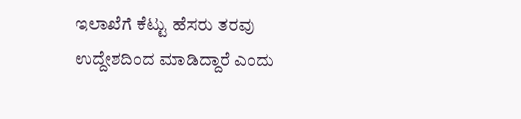ಇಲಾಖೆಗೆ ಕೆಟ್ಟು ಹೆಸರು ತರವು ಉದ್ದೇಶದಿಂದ ಮಾಡಿದ್ದಾರೆ ಎಂದು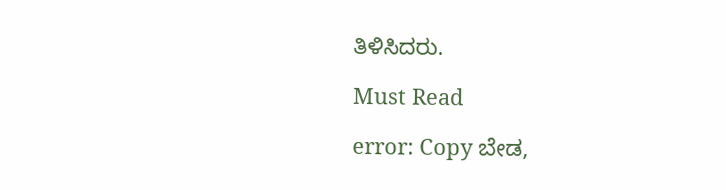ತಿಳಿಸಿದರು.

Must Read

error: Copy ಬೇಡ,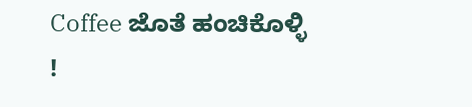Coffee ಜೊತೆ ಹಂಚಿಕೊಳ್ಳಿ !